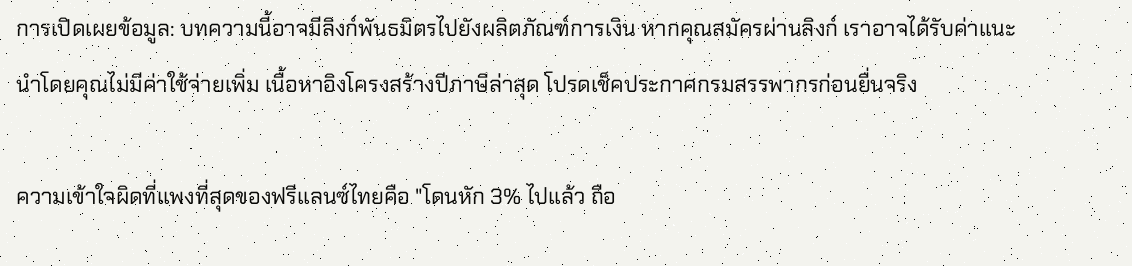การเปิดเผยข้อมูล: บทความนี้อาจมีลิงก์พันธมิตรไปยังผลิตภัณฑ์การเงิน หากคุณสมัครผ่านลิงก์ เราอาจได้รับค่าแนะนำโดยคุณไม่มีค่าใช้จ่ายเพิ่ม เนื้อหาอิงโครงสร้างปีภาษีล่าสุด โปรดเช็คประกาศกรมสรรพากรก่อนยื่นจริง

ความเข้าใจผิดที่แพงที่สุดของฟรีแลนซ์ไทยคือ "โดนหัก 3% ไปแล้ว ถือ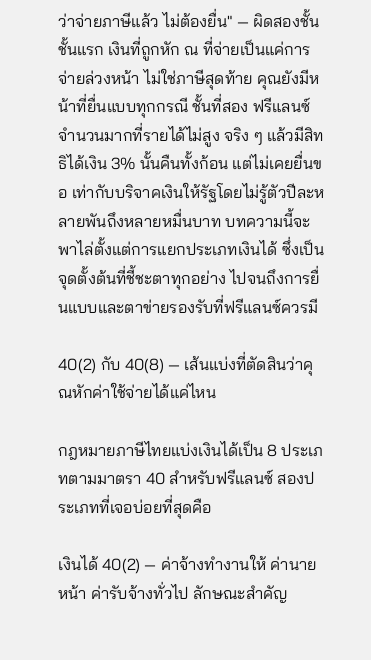ว่าจ่ายภาษีแล้ว ไม่ต้องยื่น" — ผิดสองชั้น ชั้นแรก เงินที่ถูกหัก ณ ที่จ่ายเป็นแค่การจ่ายล่วงหน้า ไม่ใช่ภาษีสุดท้าย คุณยังมีหน้าที่ยื่นแบบทุกกรณี ชั้นที่สอง ฟรีแลนซ์จำนวนมากที่รายได้ไม่สูง จริง ๆ แล้วมีสิทธิได้เงิน 3% นั้นคืนทั้งก้อน แต่ไม่เคยยื่นขอ เท่ากับบริจาคเงินให้รัฐโดยไม่รู้ตัวปีละหลายพันถึงหลายหมื่นบาท บทความนี้จะพาไล่ตั้งแต่การแยกประเภทเงินได้ ซึ่งเป็นจุดตั้งต้นที่ชี้ชะตาทุกอย่าง ไปจนถึงการยื่นแบบและตาข่ายรองรับที่ฟรีแลนซ์ควรมี

40(2) กับ 40(8) — เส้นแบ่งที่ตัดสินว่าคุณหักค่าใช้จ่ายได้แค่ไหน

กฎหมายภาษีไทยแบ่งเงินได้เป็น 8 ประเภทตามมาตรา 40 สำหรับฟรีแลนซ์ สองประเภทที่เจอบ่อยที่สุดคือ

เงินได้ 40(2) — ค่าจ้างทำงานให้ ค่านายหน้า ค่ารับจ้างทั่วไป ลักษณะสำคัญ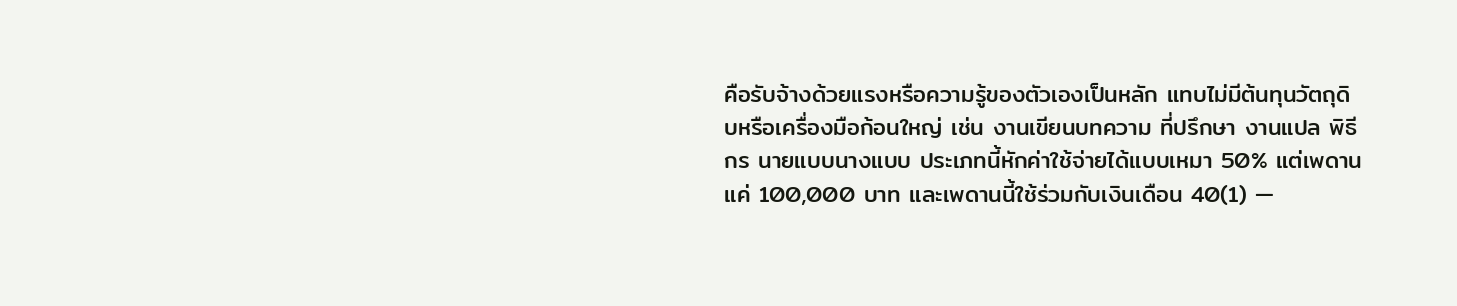คือรับจ้างด้วยแรงหรือความรู้ของตัวเองเป็นหลัก แทบไม่มีต้นทุนวัตถุดิบหรือเครื่องมือก้อนใหญ่ เช่น งานเขียนบทความ ที่ปรึกษา งานแปล พิธีกร นายแบบนางแบบ ประเภทนี้หักค่าใช้จ่ายได้แบบเหมา 50% แต่เพดานแค่ 100,000 บาท และเพดานนี้ใช้ร่วมกับเงินเดือน 40(1) —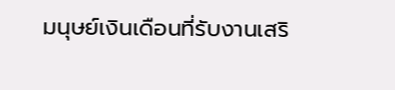มนุษย์เงินเดือนที่รับงานเสริ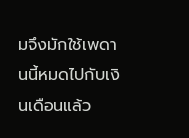มจึงมักใช้เพดานนี้หมดไปกับเงินเดือนแล้ว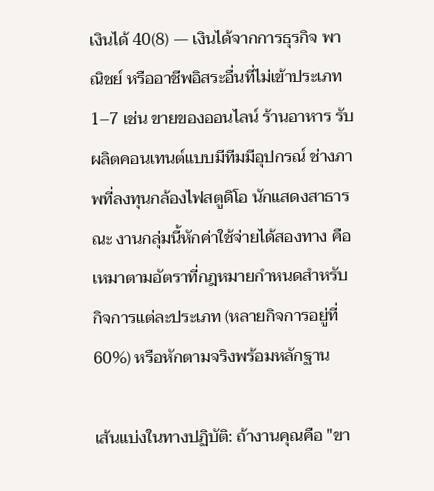เงินได้ 40(8) — เงินได้จากการธุรกิจ พาณิชย์ หรืออาชีพอิสระอื่นที่ไม่เข้าประเภท 1–7 เช่น ขายของออนไลน์ ร้านอาหาร รับผลิตคอนเทนต์แบบมีทีมมีอุปกรณ์ ช่างภาพที่ลงทุนกล้องไฟสตูดิโอ นักแสดงสาธารณะ งานกลุ่มนี้หักค่าใช้จ่ายได้สองทาง คือเหมาตามอัตราที่กฎหมายกำหนดสำหรับกิจการแต่ละประเภท (หลายกิจการอยู่ที่ 60%) หรือหักตามจริงพร้อมหลักฐาน

เส้นแบ่งในทางปฏิบัติ: ถ้างานคุณคือ "ขา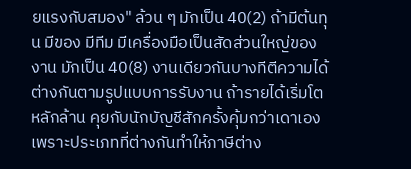ยแรงกับสมอง" ล้วน ๆ มักเป็น 40(2) ถ้ามีต้นทุน มีของ มีทีม มีเครื่องมือเป็นสัดส่วนใหญ่ของงาน มักเป็น 40(8) งานเดียวกันบางทีตีความได้ต่างกันตามรูปแบบการรับงาน ถ้ารายได้เริ่มโตหลักล้าน คุยกับนักบัญชีสักครั้งคุ้มกว่าเดาเอง เพราะประเภทที่ต่างกันทำให้ภาษีต่าง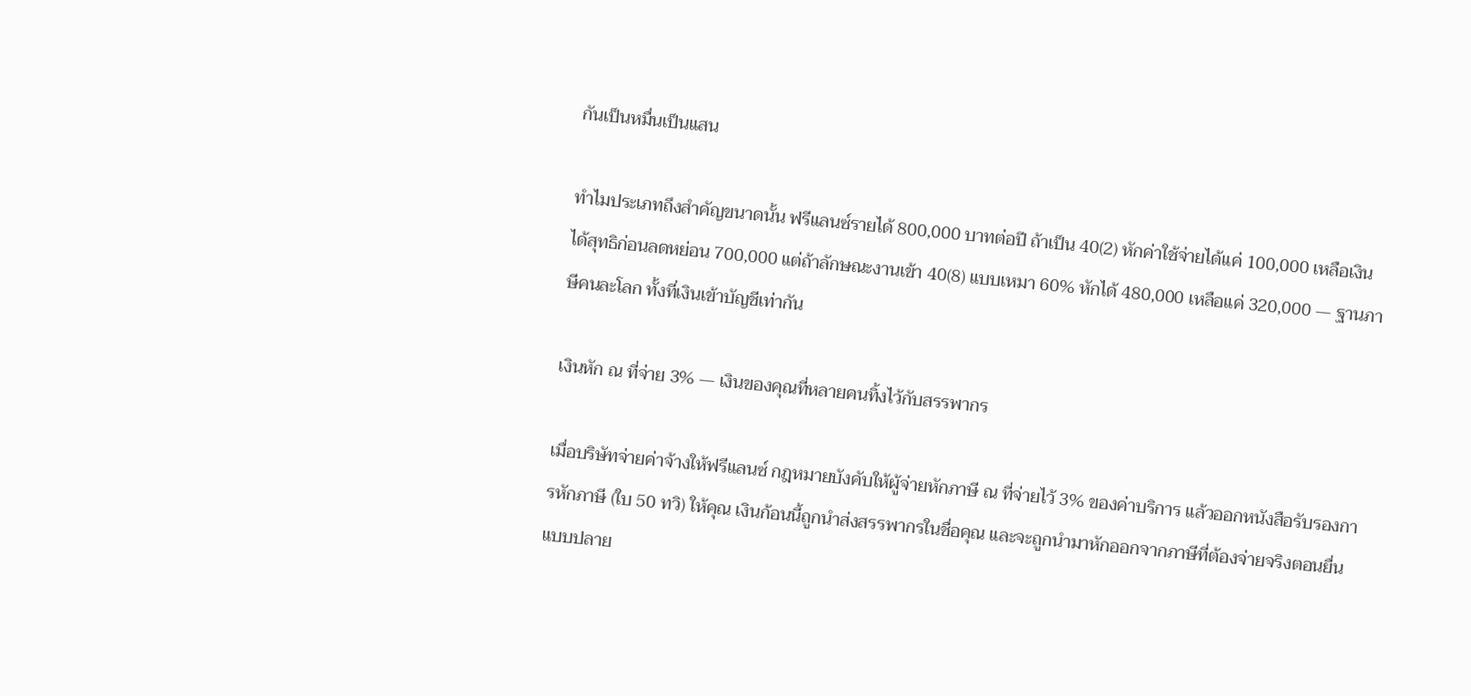กันเป็นหมื่นเป็นแสน

ทำไมประเภทถึงสำคัญขนาดนั้น ฟรีแลนซ์รายได้ 800,000 บาทต่อปี ถ้าเป็น 40(2) หักค่าใช้จ่ายได้แค่ 100,000 เหลือเงินได้สุทธิก่อนลดหย่อน 700,000 แต่ถ้าลักษณะงานเข้า 40(8) แบบเหมา 60% หักได้ 480,000 เหลือแค่ 320,000 — ฐานภาษีคนละโลก ทั้งที่เงินเข้าบัญชีเท่ากัน

เงินหัก ณ ที่จ่าย 3% — เงินของคุณที่หลายคนทิ้งไว้กับสรรพากร

เมื่อบริษัทจ่ายค่าจ้างให้ฟรีแลนซ์ กฎหมายบังคับให้ผู้จ่ายหักภาษี ณ ที่จ่ายไว้ 3% ของค่าบริการ แล้วออกหนังสือรับรองการหักภาษี (ใบ 50 ทวิ) ให้คุณ เงินก้อนนี้ถูกนำส่งสรรพากรในชื่อคุณ และจะถูกนำมาหักออกจากภาษีที่ต้องจ่ายจริงตอนยื่นแบบปลาย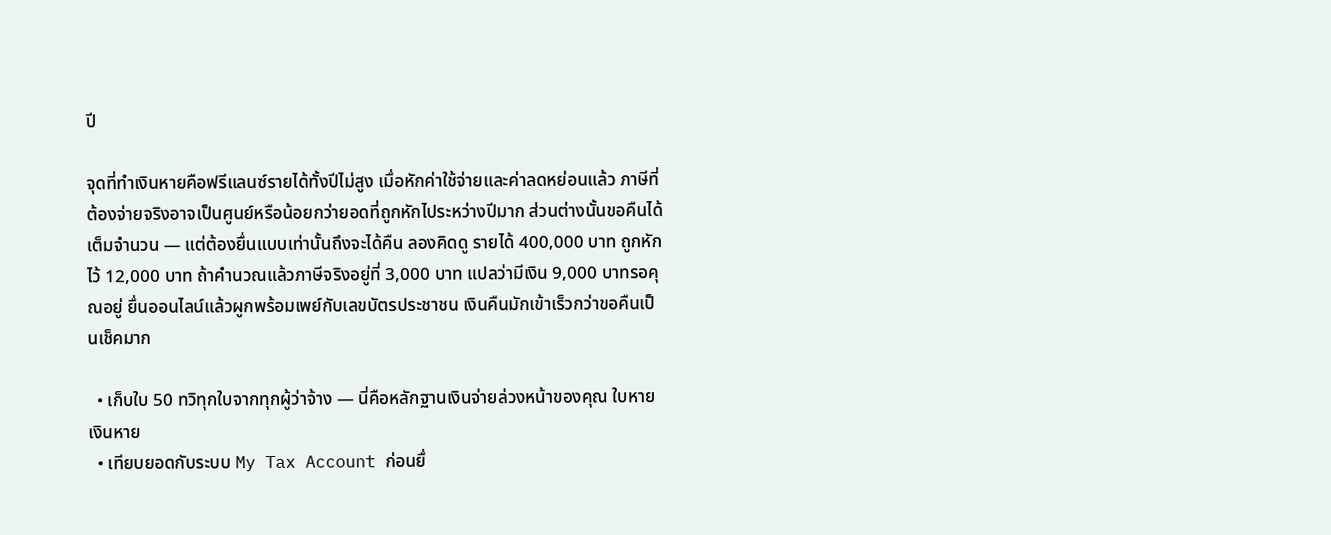ปี

จุดที่ทำเงินหายคือฟรีแลนซ์รายได้ทั้งปีไม่สูง เมื่อหักค่าใช้จ่ายและค่าลดหย่อนแล้ว ภาษีที่ต้องจ่ายจริงอาจเป็นศูนย์หรือน้อยกว่ายอดที่ถูกหักไประหว่างปีมาก ส่วนต่างนั้นขอคืนได้เต็มจำนวน — แต่ต้องยื่นแบบเท่านั้นถึงจะได้คืน ลองคิดดู รายได้ 400,000 บาท ถูกหักไว้ 12,000 บาท ถ้าคำนวณแล้วภาษีจริงอยู่ที่ 3,000 บาท แปลว่ามีเงิน 9,000 บาทรอคุณอยู่ ยื่นออนไลน์แล้วผูกพร้อมเพย์กับเลขบัตรประชาชน เงินคืนมักเข้าเร็วกว่าขอคืนเป็นเช็คมาก

  • เก็บใบ 50 ทวิทุกใบจากทุกผู้ว่าจ้าง — นี่คือหลักฐานเงินจ่ายล่วงหน้าของคุณ ใบหายเงินหาย
  • เทียบยอดกับระบบ My Tax Account ก่อนยื่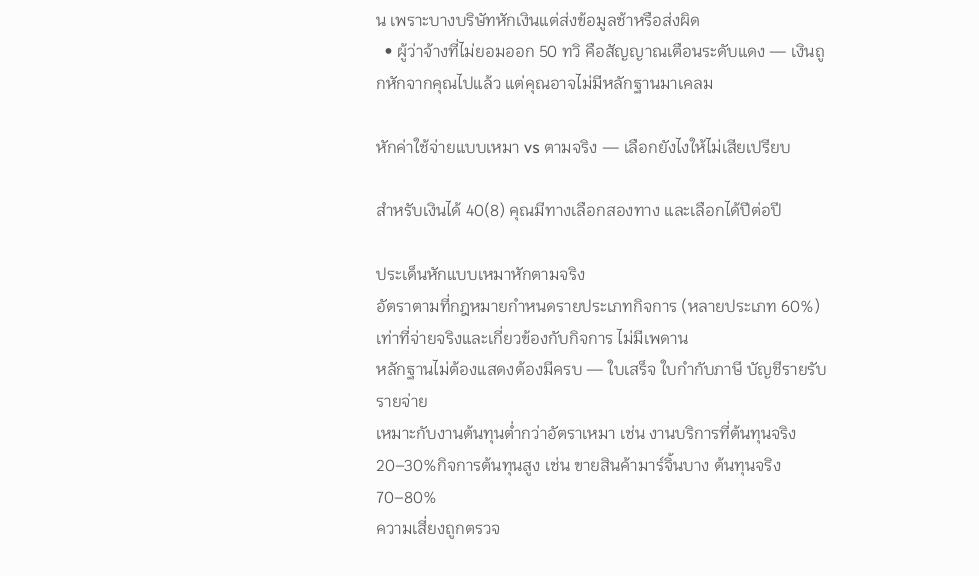น เพราะบางบริษัทหักเงินแต่ส่งข้อมูลช้าหรือส่งผิด
  • ผู้ว่าจ้างที่ไม่ยอมออก 50 ทวิ คือสัญญาณเตือนระดับแดง — เงินถูกหักจากคุณไปแล้ว แต่คุณอาจไม่มีหลักฐานมาเคลม

หักค่าใช้จ่ายแบบเหมา vs ตามจริง — เลือกยังไงให้ไม่เสียเปรียบ

สำหรับเงินได้ 40(8) คุณมีทางเลือกสองทาง และเลือกได้ปีต่อปี

ประเด็นหักแบบเหมาหักตามจริง
อัตราตามที่กฎหมายกำหนดรายประเภทกิจการ (หลายประเภท 60%)เท่าที่จ่ายจริงและเกี่ยวข้องกับกิจการ ไม่มีเพดาน
หลักฐานไม่ต้องแสดงต้องมีครบ — ใบเสร็จ ใบกำกับภาษี บัญชีรายรับรายจ่าย
เหมาะกับงานต้นทุนต่ำกว่าอัตราเหมา เช่น งานบริการที่ต้นทุนจริง 20–30%กิจการต้นทุนสูง เช่น ขายสินค้ามาร์จิ้นบาง ต้นทุนจริง 70–80%
ความเสี่ยงถูกตรวจ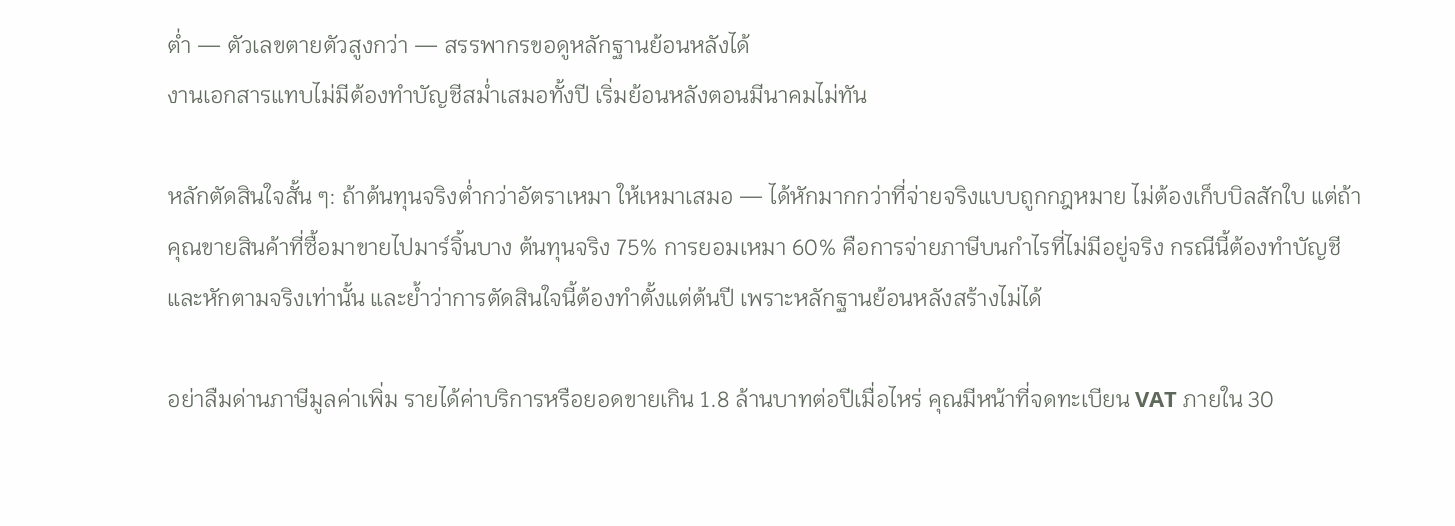ต่ำ — ตัวเลขตายตัวสูงกว่า — สรรพากรขอดูหลักฐานย้อนหลังได้
งานเอกสารแทบไม่มีต้องทำบัญชีสม่ำเสมอทั้งปี เริ่มย้อนหลังตอนมีนาคมไม่ทัน

หลักตัดสินใจสั้น ๆ: ถ้าต้นทุนจริงต่ำกว่าอัตราเหมา ให้เหมาเสมอ — ได้หักมากกว่าที่จ่ายจริงแบบถูกกฎหมาย ไม่ต้องเก็บบิลสักใบ แต่ถ้าคุณขายสินค้าที่ซื้อมาขายไปมาร์จิ้นบาง ต้นทุนจริง 75% การยอมเหมา 60% คือการจ่ายภาษีบนกำไรที่ไม่มีอยู่จริง กรณีนี้ต้องทำบัญชีและหักตามจริงเท่านั้น และย้ำว่าการตัดสินใจนี้ต้องทำตั้งแต่ต้นปี เพราะหลักฐานย้อนหลังสร้างไม่ได้

อย่าลืมด่านภาษีมูลค่าเพิ่ม รายได้ค่าบริการหรือยอดขายเกิน 1.8 ล้านบาทต่อปีเมื่อไหร่ คุณมีหน้าที่จดทะเบียน VAT ภายใน 30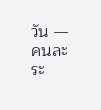วัน — คนละระ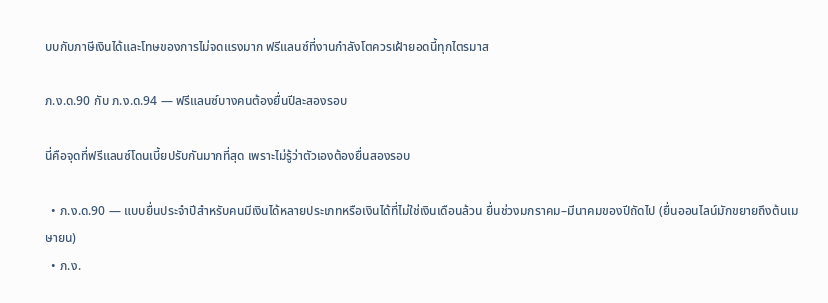บบกับภาษีเงินได้และโทษของการไม่จดแรงมาก ฟรีแลนซ์ที่งานกำลังโตควรเฝ้ายอดนี้ทุกไตรมาส

ภ.ง.ด.90 กับ ภ.ง.ด.94 — ฟรีแลนซ์บางคนต้องยื่นปีละสองรอบ

นี่คือจุดที่ฟรีแลนซ์โดนเบี้ยปรับกันมากที่สุด เพราะไม่รู้ว่าตัวเองต้องยื่นสองรอบ

  • ภ.ง.ด.90 — แบบยื่นประจำปีสำหรับคนมีเงินได้หลายประเภทหรือเงินได้ที่ไม่ใช่เงินเดือนล้วน ยื่นช่วงมกราคม–มีนาคมของปีถัดไป (ยื่นออนไลน์มักขยายถึงต้นเมษายน)
  • ภ.ง.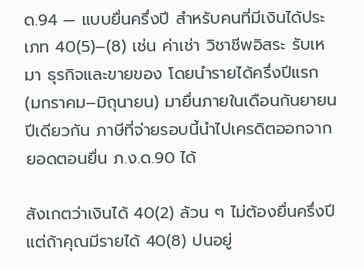ด.94 — แบบยื่นครึ่งปี สำหรับคนที่มีเงินได้ประเภท 40(5)–(8) เช่น ค่าเช่า วิชาชีพอิสระ รับเหมา ธุรกิจและขายของ โดยนำรายได้ครึ่งปีแรก (มกราคม–มิถุนายน) มายื่นภายในเดือนกันยายนปีเดียวกัน ภาษีที่จ่ายรอบนี้นำไปเครดิตออกจากยอดตอนยื่น ภ.ง.ด.90 ได้

สังเกตว่าเงินได้ 40(2) ล้วน ๆ ไม่ต้องยื่นครึ่งปี แต่ถ้าคุณมีรายได้ 40(8) ปนอยู่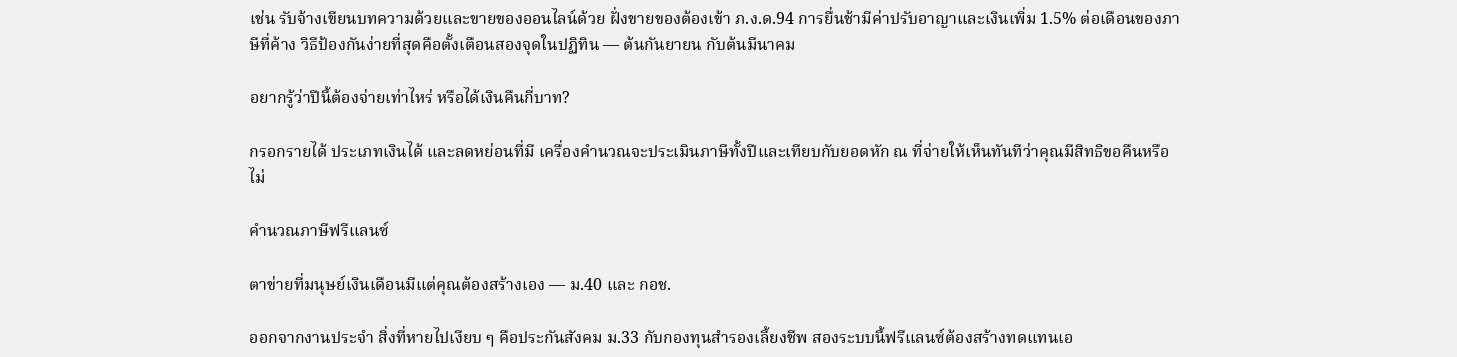เช่น รับจ้างเขียนบทความด้วยและขายของออนไลน์ด้วย ฝั่งขายของต้องเข้า ภ.ง.ด.94 การยื่นช้ามีค่าปรับอาญาและเงินเพิ่ม 1.5% ต่อเดือนของภาษีที่ค้าง วิธีป้องกันง่ายที่สุดคือตั้งเตือนสองจุดในปฏิทิน — ต้นกันยายน กับต้นมีนาคม

อยากรู้ว่าปีนี้ต้องจ่ายเท่าไหร่ หรือได้เงินคืนกี่บาท?

กรอกรายได้ ประเภทเงินได้ และลดหย่อนที่มี เครื่องคำนวณจะประเมินภาษีทั้งปีและเทียบกับยอดหัก ณ ที่จ่ายให้เห็นทันทีว่าคุณมีสิทธิขอคืนหรือไม่

คำนวณภาษีฟรีแลนซ์

ตาข่ายที่มนุษย์เงินเดือนมีแต่คุณต้องสร้างเอง — ม.40 และ กอช.

ออกจากงานประจำ สิ่งที่หายไปเงียบ ๆ คือประกันสังคม ม.33 กับกองทุนสำรองเลี้ยงชีพ สองระบบนี้ฟรีแลนซ์ต้องสร้างทดแทนเอ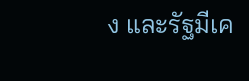ง และรัฐมีเค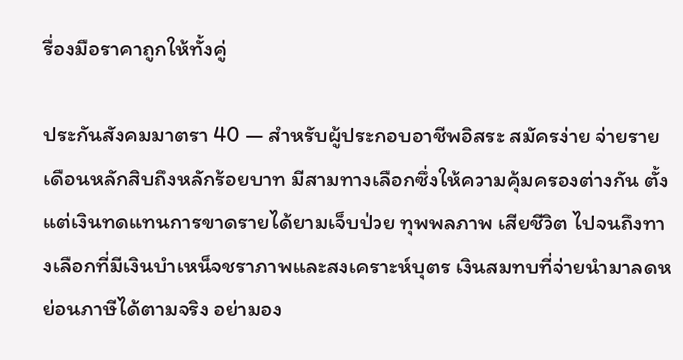รื่องมือราคาถูกให้ทั้งคู่

ประกันสังคมมาตรา 40 — สำหรับผู้ประกอบอาชีพอิสระ สมัครง่าย จ่ายรายเดือนหลักสิบถึงหลักร้อยบาท มีสามทางเลือกซึ่งให้ความคุ้มครองต่างกัน ตั้งแต่เงินทดแทนการขาดรายได้ยามเจ็บป่วย ทุพพลภาพ เสียชีวิต ไปจนถึงทางเลือกที่มีเงินบำเหน็จชราภาพและสงเคราะห์บุตร เงินสมทบที่จ่ายนำมาลดหย่อนภาษีได้ตามจริง อย่ามอง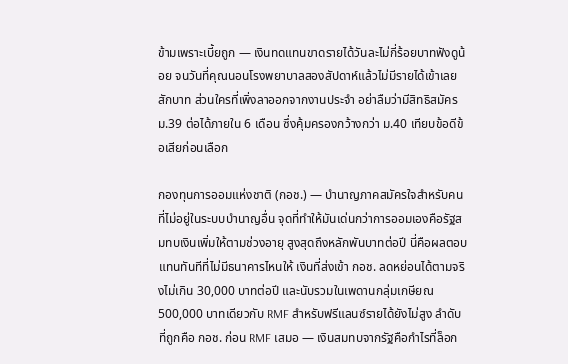ข้ามเพราะเบี้ยถูก — เงินทดแทนขาดรายได้วันละไม่กี่ร้อยบาทฟังดูน้อย จนวันที่คุณนอนโรงพยาบาลสองสัปดาห์แล้วไม่มีรายได้เข้าเลยสักบาท ส่วนใครที่เพิ่งลาออกจากงานประจำ อย่าลืมว่ามีสิทธิสมัคร ม.39 ต่อได้ภายใน 6 เดือน ซึ่งคุ้มครองกว้างกว่า ม.40 เทียบข้อดีข้อเสียก่อนเลือก

กองทุนการออมแห่งชาติ (กอช.) — บำนาญภาคสมัครใจสำหรับคนที่ไม่อยู่ในระบบบำนาญอื่น จุดที่ทำให้มันเด่นกว่าการออมเองคือรัฐสมทบเงินเพิ่มให้ตามช่วงอายุ สูงสุดถึงหลักพันบาทต่อปี นี่คือผลตอบแทนทันทีที่ไม่มีธนาคารไหนให้ เงินที่ส่งเข้า กอช. ลดหย่อนได้ตามจริงไม่เกิน 30,000 บาทต่อปี และนับรวมในเพดานกลุ่มเกษียณ 500,000 บาทเดียวกับ RMF สำหรับฟรีแลนซ์รายได้ยังไม่สูง ลำดับที่ถูกคือ กอช. ก่อน RMF เสมอ — เงินสมทบจากรัฐคือกำไรที่ล็อก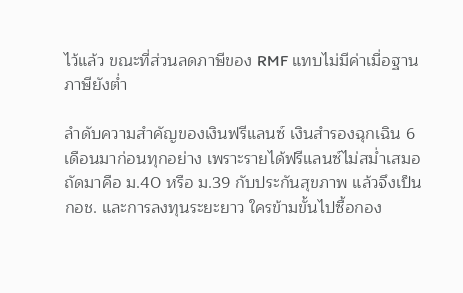ไว้แล้ว ขณะที่ส่วนลดภาษีของ RMF แทบไม่มีค่าเมื่อฐานภาษียังต่ำ

ลำดับความสำคัญของเงินฟรีแลนซ์ เงินสำรองฉุกเฉิน 6 เดือนมาก่อนทุกอย่าง เพราะรายได้ฟรีแลนซ์ไม่สม่ำเสมอ ถัดมาคือ ม.40 หรือ ม.39 กับประกันสุขภาพ แล้วจึงเป็น กอช. และการลงทุนระยะยาว ใครข้ามขั้นไปซื้อกอง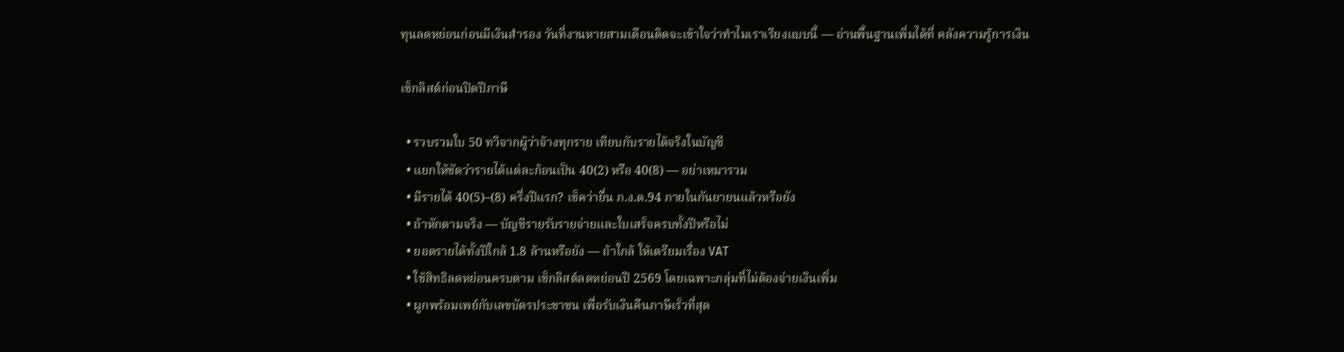ทุนลดหย่อนก่อนมีเงินสำรอง วันที่งานหายสามเดือนติดจะเข้าใจว่าทำไมเราเรียงแบบนี้ — อ่านพื้นฐานเพิ่มได้ที่ คลังความรู้การเงิน

เช็กลิสต์ก่อนปิดปีภาษี

  • รวบรวมใบ 50 ทวิจากผู้ว่าจ้างทุกราย เทียบกับรายได้จริงในบัญชี
  • แยกให้ชัดว่ารายได้แต่ละก้อนเป็น 40(2) หรือ 40(8) — อย่าเหมารวม
  • มีรายได้ 40(5)–(8) ครึ่งปีแรก? เช็คว่ายื่น ภ.ง.ด.94 ภายในกันยายนแล้วหรือยัง
  • ถ้าหักตามจริง — บัญชีรายรับรายจ่ายและใบเสร็จครบทั้งปีหรือไม่
  • ยอดรายได้ทั้งปีใกล้ 1.8 ล้านหรือยัง — ถ้าใกล้ ให้เตรียมเรื่อง VAT
  • ใช้สิทธิลดหย่อนครบตาม เช็กลิสต์ลดหย่อนปี 2569 โดยเฉพาะกลุ่มที่ไม่ต้องจ่ายเงินเพิ่ม
  • ผูกพร้อมเพย์กับเลขบัตรประชาชน เพื่อรับเงินคืนภาษีเร็วที่สุด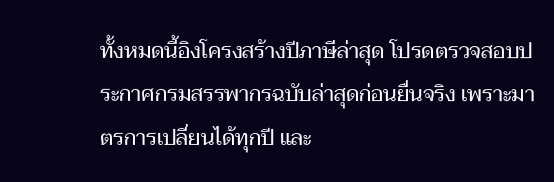ทั้งหมดนี้อิงโครงสร้างปีภาษีล่าสุด โปรดตรวจสอบประกาศกรมสรรพากรฉบับล่าสุดก่อนยื่นจริง เพราะมาตรการเปลี่ยนได้ทุกปี และ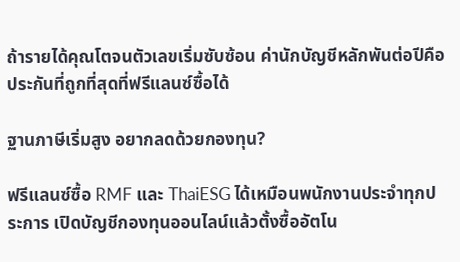ถ้ารายได้คุณโตจนตัวเลขเริ่มซับซ้อน ค่านักบัญชีหลักพันต่อปีคือประกันที่ถูกที่สุดที่ฟรีแลนซ์ซื้อได้

ฐานภาษีเริ่มสูง อยากลดด้วยกองทุน?

ฟรีแลนซ์ซื้อ RMF และ ThaiESG ได้เหมือนพนักงานประจำทุกประการ เปิดบัญชีกองทุนออนไลน์แล้วตั้งซื้ออัตโน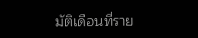มัติเดือนที่ราย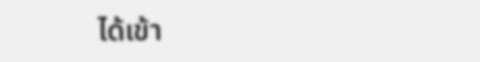ได้เข้า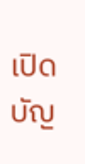เปิดบัญ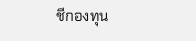ชีกองทุน